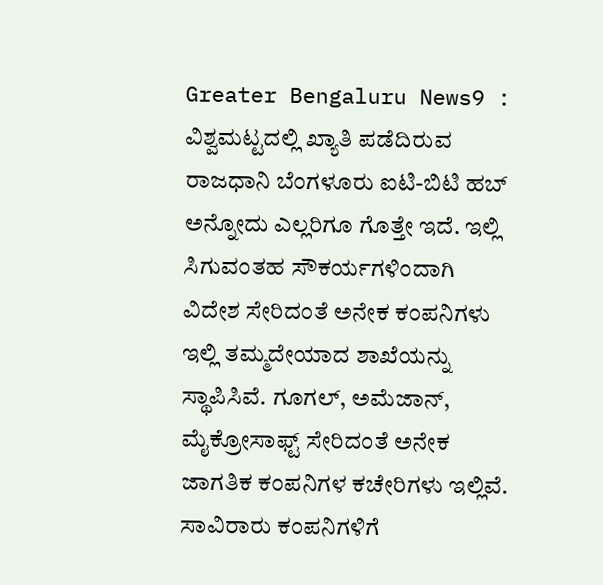Greater Bengaluru News9 : ವಿಶ್ವಮಟ್ಟದಲ್ಲಿ ಖ್ಯಾತಿ ಪಡೆದಿರುವ ರಾಜಧಾನಿ ಬೆಂಗಳೂರು ಐಟಿ-ಬಿಟಿ ಹಬ್ ಅನ್ನೋದು ಎಲ್ಲರಿಗೂ ಗೊತ್ತೇ ಇದೆ. ಇಲ್ಲಿ ಸಿಗುವಂತಹ ಸೌಕರ್ಯಗಳಿಂದಾಗಿ ವಿದೇಶ ಸೇರಿದಂತೆ ಅನೇಕ ಕಂಪನಿಗಳು ಇಲ್ಲಿ ತಮ್ಮದೇಯಾದ ಶಾಖೆಯನ್ನು ಸ್ಥಾಪಿಸಿವೆ. ಗೂಗಲ್, ಅಮೆಜಾನ್, ಮೈಕ್ರೋಸಾಫ್ಟ್ ಸೇರಿದಂತೆ ಅನೇಕ ಜಾಗತಿಕ ಕಂಪನಿಗಳ ಕಚೇರಿಗಳು ಇಲ್ಲಿವೆ. ಸಾವಿರಾರು ಕಂಪನಿಗಳಿಗೆ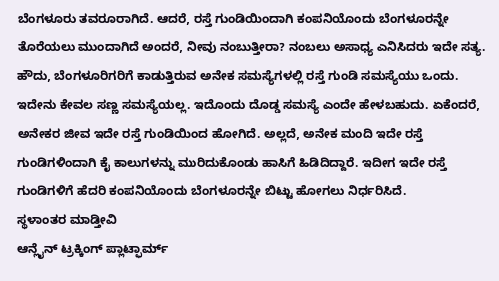ಬೆಂಗಳೂರು ತವರೂರಾಗಿದೆ. ಆದರೆ, ರಸ್ತೆ ಗುಂಡಿಯಿಂದಾಗಿ ಕಂಪನಿಯೊಂದು ಬೆಂಗಳೂರನ್ನೇ ತೊರೆಯಲು ಮುಂದಾಗಿದೆ ಅಂದರೆ, ನೀವು ನಂಬುತ್ತೀರಾ? ನಂಬಲು ಅಸಾಧ್ಯ ಎನಿಸಿದರು ಇದೇ ಸತ್ಯ.
ಹೌದು, ಬೆಂಗಳೂರಿಗರಿಗೆ ಕಾಡುತ್ತಿರುವ ಅನೇಕ ಸಮಸ್ಯೆಗಳಲ್ಲಿ ರಸ್ತೆ ಗುಂಡಿ ಸಮಸ್ಯೆಯು ಒಂದು. ಇದೇನು ಕೇವಲ ಸಣ್ಣ ಸಮಸ್ಯೆಯಲ್ಲ. ಇದೊಂದು ದೊಡ್ಡ ಸಮಸ್ಯೆ ಎಂದೇ ಹೇಳಬಹುದು. ಏಕೆಂದರೆ, ಅನೇಕರ ಜೀವ ಇದೇ ರಸ್ತೆ ಗುಂಡಿಯಿಂದ ಹೋಗಿದೆ. ಅಲ್ಲದೆ, ಅನೇಕ ಮಂದಿ ಇದೇ ರಸ್ತೆ ಗುಂಡಿಗಳಿಂದಾಗಿ ಕೈ ಕಾಲುಗಳನ್ನು ಮುರಿದುಕೊಂಡು ಹಾಸಿಗೆ ಹಿಡಿದಿದ್ದಾರೆ. ಇದೀಗ ಇದೇ ರಸ್ತೆ ಗುಂಡಿಗಳಿಗೆ ಹೆದರಿ ಕಂಪನಿಯೊಂದು ಬೆಂಗಳೂರನ್ನೇ ಬಿಟ್ಟು ಹೋಗಲು ನಿರ್ಧರಿಸಿದೆ.
ಸ್ಥಳಾಂತರ ಮಾಡ್ತೀವಿ
ಆನ್ಲೈನ್ ಟ್ರಕ್ಕಿಂಗ್ ಪ್ಲಾಟ್ಫಾರ್ಮ್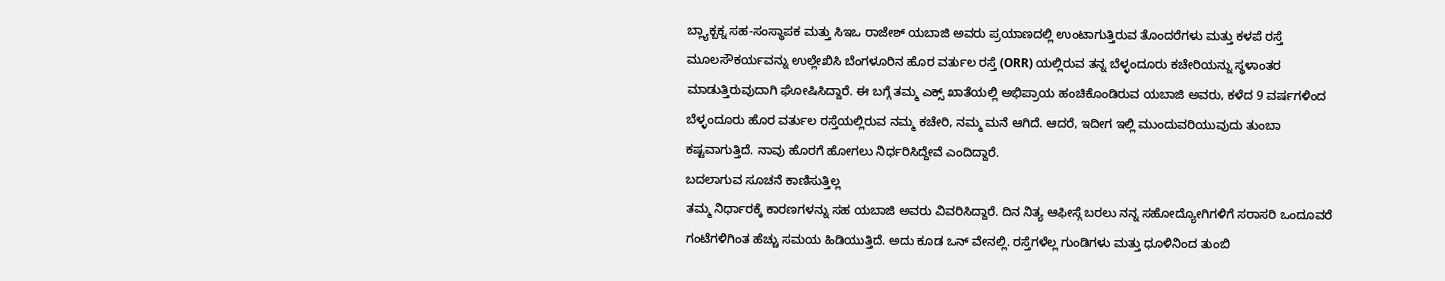ಬ್ಲ್ಯಾಕ್ಬಕ್ನ ಸಹ-ಸಂಸ್ಥಾಪಕ ಮತ್ತು ಸಿಇಒ ರಾಜೇಶ್ ಯಬಾಜಿ ಅವರು ಪ್ರಯಾಣದಲ್ಲಿ ಉಂಟಾಗುತ್ತಿರುವ ತೊಂದರೆಗಳು ಮತ್ತು ಕಳಪೆ ರಸ್ತೆ ಮೂಲಸೌಕರ್ಯವನ್ನು ಉಲ್ಲೇಖಿಸಿ ಬೆಂಗಳೂರಿನ ಹೊರ ವರ್ತುಲ ರಸ್ತೆ (ORR) ಯಲ್ಲಿರುವ ತನ್ನ ಬೆಳ್ಳಂದೂರು ಕಚೇರಿಯನ್ನು ಸ್ಥಳಾಂತರ ಮಾಡುತ್ತಿರುವುದಾಗಿ ಘೋಷಿಸಿದ್ದಾರೆ. ಈ ಬಗ್ಗೆ ತಮ್ಮ ಎಕ್ಸ್ ಖಾತೆಯಲ್ಲಿ ಅಭಿಪ್ರಾಯ ಹಂಚಿಕೊಂಡಿರುವ ಯಬಾಜಿ ಅವರು, ಕಳೆದ 9 ವರ್ಷಗಳಿಂದ ಬೆಳ್ಳಂದೂರು ಹೊರ ವರ್ತುಲ ರಸ್ತೆಯಲ್ಲಿರುವ ನಮ್ಮ ಕಚೇರಿ, ನಮ್ಮ ಮನೆ ಆಗಿದೆ. ಆದರೆ, ಇದೀಗ ಇಲ್ಲಿ ಮುಂದುವರಿಯುವುದು ತುಂಬಾ ಕಷ್ಟವಾಗುತ್ತಿದೆ. ನಾವು ಹೊರಗೆ ಹೋಗಲು ನಿರ್ಧರಿಸಿದ್ದೇವೆ ಎಂದಿದ್ದಾರೆ.
ಬದಲಾಗುವ ಸೂಚನೆ ಕಾಣಿಸುತ್ತಿಲ್ಲ
ತಮ್ಮ ನಿರ್ಧಾರಕ್ಕೆ ಕಾರಣಗಳನ್ನು ಸಹ ಯಬಾಜಿ ಅವರು ವಿವರಿಸಿದ್ದಾರೆ. ದಿನ ನಿತ್ಯ ಆಫೀಸ್ಗೆ ಬರಲು ನನ್ನ ಸಹೋದ್ಯೋಗಿಗಳಿಗೆ ಸರಾಸರಿ ಒಂದೂವರೆ ಗಂಟೆಗಳಿಗಿಂತ ಹೆಚ್ಚು ಸಮಯ ಹಿಡಿಯುತ್ತಿದೆ. ಅದು ಕೂಡ ಒನ್ ವೇನಲ್ಲಿ. ರಸ್ತೆಗಳೆಲ್ಲ ಗುಂಡಿಗಳು ಮತ್ತು ಧೂಳಿನಿಂದ ತುಂಬಿ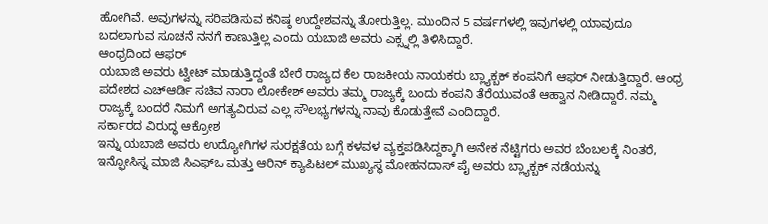ಹೋಗಿವೆ. ಅವುಗಳನ್ನು ಸರಿಪಡಿಸುವ ಕನಿಷ್ಠ ಉದ್ದೇಶವನ್ನು ತೋರುತ್ತಿಲ್ಲ. ಮುಂದಿನ 5 ವರ್ಷಗಳಲ್ಲಿ ಇವುಗಳಲ್ಲಿ ಯಾವುದೂ ಬದಲಾಗುವ ಸೂಚನೆ ನನಗೆ ಕಾಣುತ್ತಿಲ್ಲ ಎಂದು ಯಬಾಜಿ ಅವರು ಎಕ್ಸ್ನಲ್ಲಿ ತಿಳಿಸಿದ್ದಾರೆ.
ಆಂಧ್ರದಿಂದ ಆಫರ್
ಯಬಾಜಿ ಅವರು ಟ್ವೀಟ್ ಮಾಡುತ್ತಿದ್ದಂತೆ ಬೇರೆ ರಾಜ್ಯದ ಕೆಲ ರಾಜಕೀಯ ನಾಯಕರು ಬ್ಲ್ಯಾಕ್ಬಕ್ ಕಂಪನಿಗೆ ಆಫರ್ ನೀಡುತ್ತಿದ್ದಾರೆ. ಆಂಧ್ರ ಪದೇಶದ ಎಚ್ಆರ್ಡಿ ಸಚಿವ ನಾರಾ ಲೋಕೇಶ್ ಅವರು ತಮ್ಮ ರಾಜ್ಯಕ್ಕೆ ಬಂದು ಕಂಪನಿ ತೆರೆಯುವಂತೆ ಆಹ್ವಾನ ನೀಡಿದ್ದಾರೆ. ನಮ್ಮ ರಾಜ್ಯಕ್ಕೆ ಬಂದರೆ ನಿಮಗೆ ಅಗತ್ಯವಿರುವ ಎಲ್ಲ ಸೌಲಭ್ಯಗಳನ್ನು ನಾವು ಕೊಡುತ್ತೇವೆ ಎಂದಿದ್ದಾರೆ.
ಸರ್ಕಾರದ ವಿರುದ್ಧ ಆಕ್ರೋಶ
ಇನ್ನು ಯಬಾಜಿ ಅವರು ಉದ್ಯೋಗಿಗಳ ಸುರಕ್ಷತೆಯ ಬಗ್ಗೆ ಕಳವಳ ವ್ಯಕ್ತಪಡಿಸಿದ್ದಕ್ಕಾಗಿ ಅನೇಕ ನೆಟ್ಟಿಗರು ಅವರ ಬೆಂಬಲಕ್ಕೆ ನಿಂತರೆ, ಇನ್ಫೋಸಿಸ್ನ ಮಾಜಿ ಸಿಎಫ್ಒ ಮತ್ತು ಆರಿನ್ ಕ್ಯಾಪಿಟಲ್ ಮುಖ್ಯಸ್ಥ ಮೋಹನದಾಸ್ ಪೈ ಅವರು ಬ್ಲ್ಯಾಕ್ಬಕ್ ನಡೆಯನ್ನು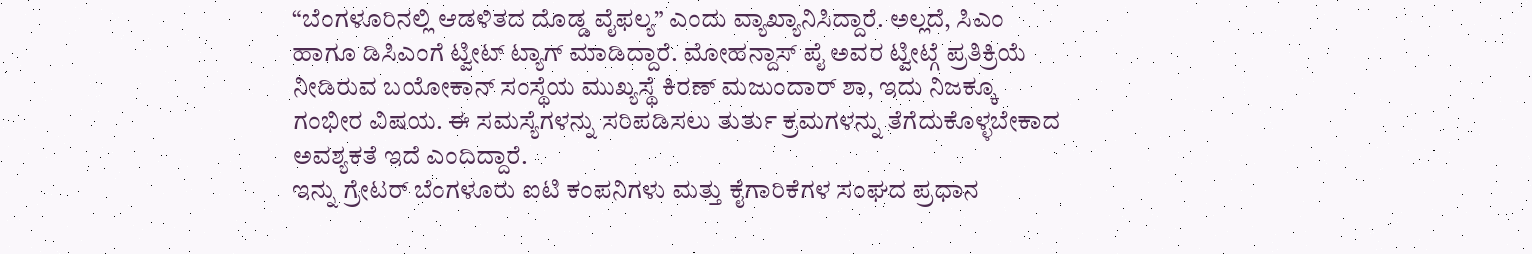“ಬೆಂಗಳೂರಿನಲ್ಲಿ ಆಡಳಿತದ ದೊಡ್ಡ ವೈಫಲ್ಯ” ಎಂದು ವ್ಯಾಖ್ಯಾನಿಸಿದ್ದಾರೆ. ಅಲ್ಲದೆ, ಸಿಎಂ ಹಾಗೂ ಡಿಸಿಎಂಗೆ ಟ್ವೀಟ್ ಟ್ಯಾಗ್ ಮಾಡಿದ್ದಾರೆ. ಮೋಹನ್ದಾಸ್ ಪೈ ಅವರ ಟ್ವೀಟ್ಗೆ ಪ್ರತಿಕ್ರಿಯೆ ನೀಡಿರುವ ಬಯೋಕಾನ್ ಸಂಸ್ಥೆಯ ಮುಖ್ಯಸ್ಥೆ ಕಿರಣ್ ಮಜುಂದಾರ್ ಶಾ, ಇದು ನಿಜಕ್ಕೂ ಗಂಭೀರ ವಿಷಯ. ಈ ಸಮಸ್ಯೆಗಳನ್ನು ಸರಿಪಡಿಸಲು ತುರ್ತು ಕ್ರಮಗಳನ್ನು ತೆಗೆದುಕೊಳ್ಳಬೇಕಾದ ಅವಶ್ಯಕತೆ ಇದೆ ಎಂದಿದ್ದಾರೆ.
ಇನ್ನು ಗ್ರೇಟರ್ ಬೆಂಗಳೂರು ಐಟಿ ಕಂಪನಿಗಳು ಮತ್ತು ಕೈಗಾರಿಕೆಗಳ ಸಂಘದ ಪ್ರಧಾನ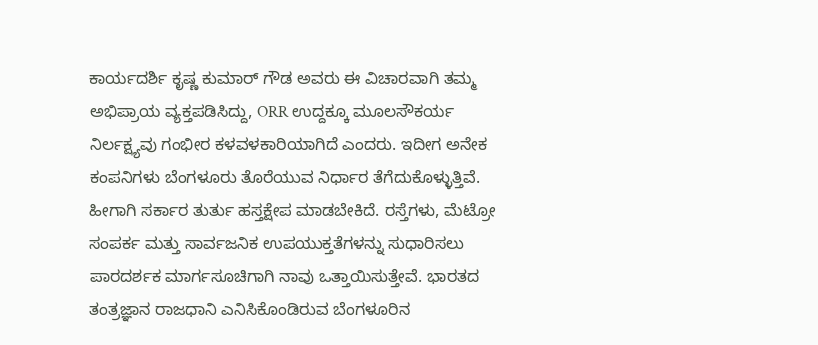ಕಾರ್ಯದರ್ಶಿ ಕೃಷ್ಣ ಕುಮಾರ್ ಗೌಡ ಅವರು ಈ ವಿಚಾರವಾಗಿ ತಮ್ಮ ಅಭಿಪ್ರಾಯ ವ್ಯಕ್ತಪಡಿಸಿದ್ದು, ORR ಉದ್ದಕ್ಕೂ ಮೂಲಸೌಕರ್ಯ ನಿರ್ಲಕ್ಷ್ಯವು ಗಂಭೀರ ಕಳವಳಕಾರಿಯಾಗಿದೆ ಎಂದರು. ಇದೀಗ ಅನೇಕ ಕಂಪನಿಗಳು ಬೆಂಗಳೂರು ತೊರೆಯುವ ನಿರ್ಧಾರ ತೆಗೆದುಕೊಳ್ಳುತ್ತಿವೆ. ಹೀಗಾಗಿ ಸರ್ಕಾರ ತುರ್ತು ಹಸ್ತಕ್ಷೇಪ ಮಾಡಬೇಕಿದೆ. ರಸ್ತೆಗಳು, ಮೆಟ್ರೋ ಸಂಪರ್ಕ ಮತ್ತು ಸಾರ್ವಜನಿಕ ಉಪಯುಕ್ತತೆಗಳನ್ನು ಸುಧಾರಿಸಲು ಪಾರದರ್ಶಕ ಮಾರ್ಗಸೂಚಿಗಾಗಿ ನಾವು ಒತ್ತಾಯಿಸುತ್ತೇವೆ. ಭಾರತದ ತಂತ್ರಜ್ಞಾನ ರಾಜಧಾನಿ ಎನಿಸಿಕೊಂಡಿರುವ ಬೆಂಗಳೂರಿನ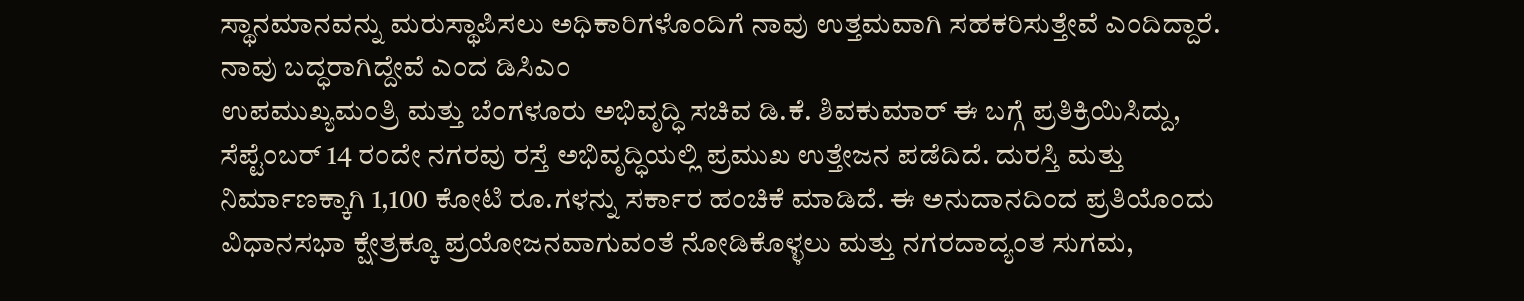ಸ್ಥಾನಮಾನವನ್ನು ಮರುಸ್ಥಾಪಿಸಲು ಅಧಿಕಾರಿಗಳೊಂದಿಗೆ ನಾವು ಉತ್ತಮವಾಗಿ ಸಹಕರಿಸುತ್ತೇವೆ ಎಂದಿದ್ದಾರೆ.
ನಾವು ಬದ್ಧರಾಗಿದ್ದೇವೆ ಎಂದ ಡಿಸಿಎಂ
ಉಪಮುಖ್ಯಮಂತ್ರಿ ಮತ್ತು ಬೆಂಗಳೂರು ಅಭಿವೃದ್ಧಿ ಸಚಿವ ಡಿ.ಕೆ. ಶಿವಕುಮಾರ್ ಈ ಬಗ್ಗೆ ಪ್ರತಿಕ್ರಿಯಿಸಿದ್ದು, ಸೆಪ್ಟೆಂಬರ್ 14 ರಂದೇ ನಗರವು ರಸ್ತೆ ಅಭಿವೃದ್ಧಿಯಲ್ಲಿ ಪ್ರಮುಖ ಉತ್ತೇಜನ ಪಡೆದಿದೆ. ದುರಸ್ತಿ ಮತ್ತು ನಿರ್ಮಾಣಕ್ಕಾಗಿ 1,100 ಕೋಟಿ ರೂ.ಗಳನ್ನು ಸರ್ಕಾರ ಹಂಚಿಕೆ ಮಾಡಿದೆ. ಈ ಅನುದಾನದಿಂದ ಪ್ರತಿಯೊಂದು ವಿಧಾನಸಭಾ ಕ್ಷೇತ್ರಕ್ಕೂ ಪ್ರಯೋಜನವಾಗುವಂತೆ ನೋಡಿಕೊಳ್ಳಲು ಮತ್ತು ನಗರದಾದ್ಯಂತ ಸುಗಮ,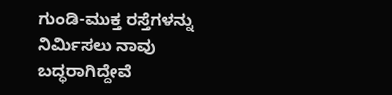ಗುಂಡಿ-ಮುಕ್ತ ರಸ್ತೆಗಳನ್ನು ನಿರ್ಮಿಸಲು ನಾವು ಬದ್ಧರಾಗಿದ್ದೇವೆ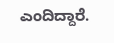ಎಂದಿದ್ದಾರೆ.